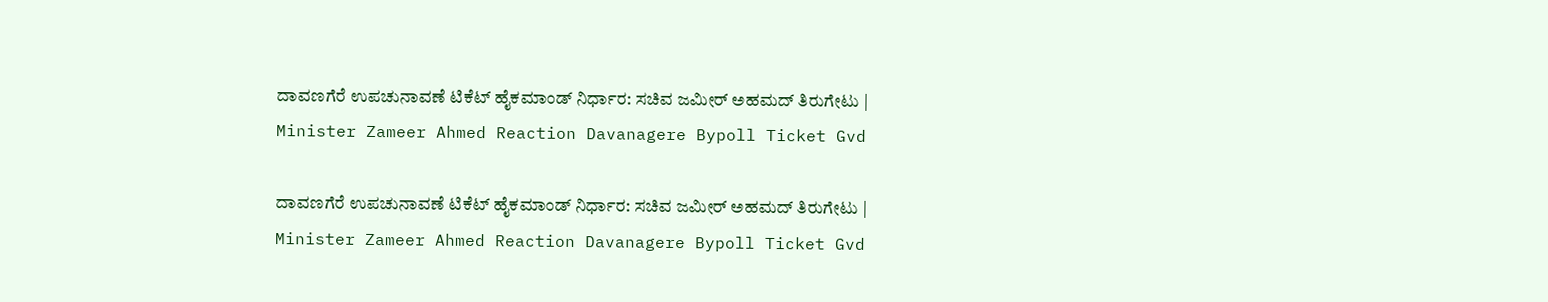ದಾವಣಗೆರೆ ಉಪಚುನಾವಣೆ ಟಿಕೆಟ್ ಹೈಕಮಾಂಡ್ ನಿರ್ಧಾರ: ಸಚಿವ ಜಮೀರ್‌ ಅಹಮದ್‌ ತಿರುಗೇಟು | Minister Zameer Ahmed Reaction Davanagere Bypoll Ticket Gvd

ದಾವಣಗೆರೆ ಉಪಚುನಾವಣೆ ಟಿಕೆಟ್ ಹೈಕಮಾಂಡ್ ನಿರ್ಧಾರ: ಸಚಿವ ಜಮೀರ್‌ ಅಹಮದ್‌ ತಿರುಗೇಟು | Minister Zameer Ahmed Reaction Davanagere Bypoll Ticket Gvd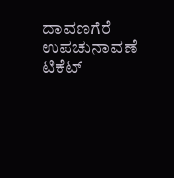ದಾವಣಗೆರೆ ಉಪಚುನಾವಣೆ ಟಿಕೆಟ್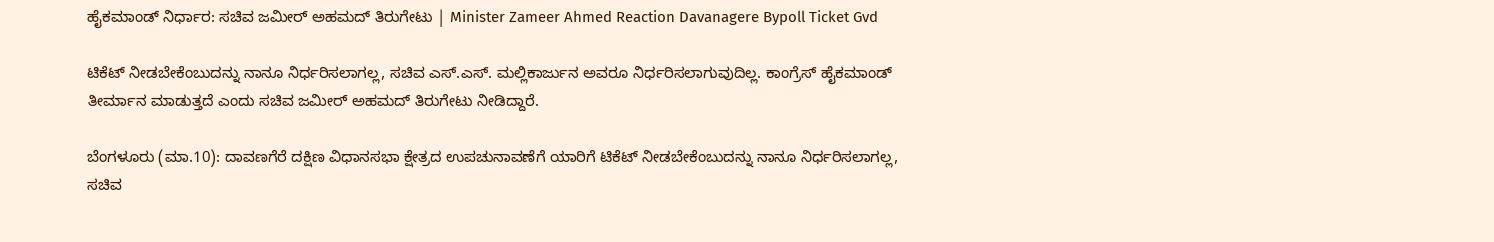ಹೈಕಮಾಂಡ್ ನಿರ್ಧಾರ: ಸಚಿವ ಜಮೀರ್‌ ಅಹಮದ್‌ ತಿರುಗೇಟು | Minister Zameer Ahmed Reaction Davanagere Bypoll Ticket Gvd

ಟಿಕೆಟ್‌ ನೀಡಬೇಕೆಂಬುದನ್ನು ನಾನೂ ನಿರ್ಧರಿಸಲಾಗಲ್ಲ, ಸಚಿವ ಎಸ್‌.ಎಸ್‌. ಮಲ್ಲಿಕಾರ್ಜುನ ಅವರೂ ನಿರ್ಧರಿಸಲಾಗುವುದಿಲ್ಲ. ಕಾಂಗ್ರೆಸ್‌ ಹೈಕಮಾಂಡ್‌ ತೀರ್ಮಾನ ಮಾಡುತ್ತದೆ ಎಂದು ಸಚಿವ ಜಮೀರ್‌ ಅಹಮದ್‌ ತಿರುಗೇಟು ನೀಡಿದ್ದಾರೆ.

ಬೆಂಗಳೂರು (ಮಾ.10): ದಾವಣಗೆರೆ ದಕ್ಷಿಣ ವಿಧಾನಸಭಾ ಕ್ಷೇತ್ರದ ಉಪಚುನಾವಣೆಗೆ ಯಾರಿಗೆ ಟಿಕೆಟ್‌ ನೀಡಬೇಕೆಂಬುದನ್ನು ನಾನೂ ನಿರ್ಧರಿಸಲಾಗಲ್ಲ, ಸಚಿವ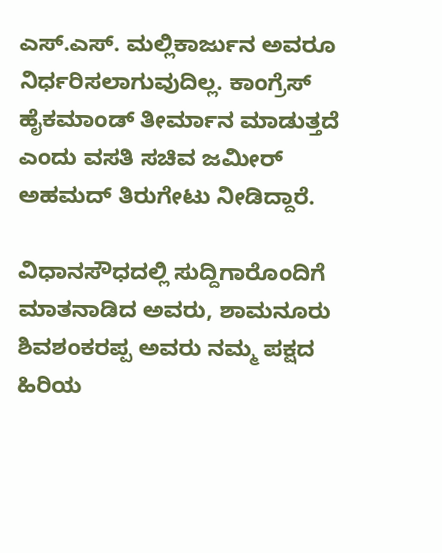ಎಸ್‌.ಎಸ್‌. ಮಲ್ಲಿಕಾರ್ಜುನ ಅವರೂ ನಿರ್ಧರಿಸಲಾಗುವುದಿಲ್ಲ. ಕಾಂಗ್ರೆಸ್‌ ಹೈಕಮಾಂಡ್‌ ತೀರ್ಮಾನ ಮಾಡುತ್ತದೆ ಎಂದು ವಸತಿ ಸಚಿವ ಜಮೀರ್‌ ಅಹಮದ್‌ ತಿರುಗೇಟು ನೀಡಿದ್ದಾರೆ.

ವಿಧಾನಸೌಧದಲ್ಲಿ ಸುದ್ದಿಗಾರೊಂದಿಗೆ ಮಾತನಾಡಿದ ಅವರು, ಶಾಮನೂರು ಶಿವಶಂಕರಪ್ಪ ಅವರು ನಮ್ಮ ಪಕ್ಷದ ಹಿರಿಯ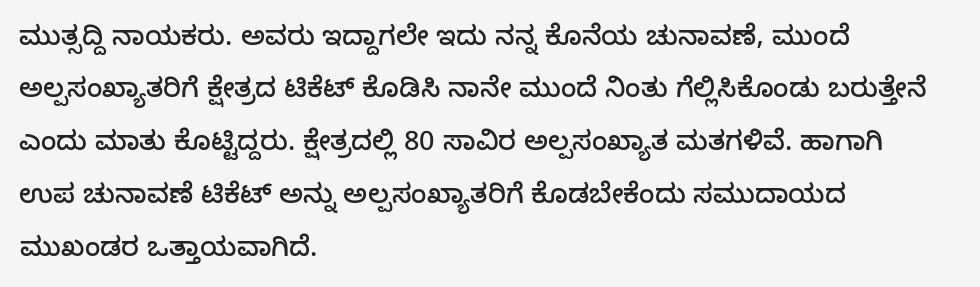ಮುತ್ಸದ್ದಿ ನಾಯಕರು. ಅವರು ಇದ್ದಾಗಲೇ ಇದು ನನ್ನ ಕೊನೆಯ ಚುನಾವಣೆ, ಮುಂದೆ ಅಲ್ಪಸಂಖ್ಯಾತರಿಗೆ ಕ್ಷೇತ್ರದ ಟಿಕೆಟ್‌ ಕೊಡಿಸಿ ನಾನೇ ಮುಂದೆ ನಿಂತು ಗೆಲ್ಲಿಸಿಕೊಂಡು ಬರುತ್ತೇನೆ ಎಂದು ಮಾತು ಕೊಟ್ಟಿದ್ದರು. ಕ್ಷೇತ್ರದಲ್ಲಿ 80 ಸಾವಿರ ಅಲ್ಪಸಂಖ್ಯಾತ ಮತಗಳಿವೆ. ಹಾಗಾಗಿ ಉಪ ಚುನಾವಣೆ ಟಿಕೆಟ್‌ ಅನ್ನು ಅಲ್ಪಸಂಖ್ಯಾತರಿಗೆ ಕೊಡಬೇಕೆಂದು ಸಮುದಾಯದ ಮುಖಂಡರ ಒತ್ತಾಯವಾಗಿದೆ.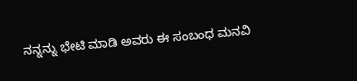ನನ್ನನ್ನು ಭೇಟಿ ಮಾಡಿ ಅವರು ಈ ಸಂಬಂಧ ಮನವಿ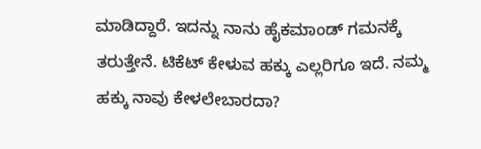ಮಾಡಿದ್ದಾರೆ. ಇದನ್ನು ನಾನು ಹೈಕಮಾಂಡ್‌ ಗಮನಕ್ಕೆ ತರುತ್ತೇನೆ. ಟಿಕೆಟ್‌ ಕೇಳುವ ಹಕ್ಕು ಎಲ್ಲರಿಗೂ ಇದೆ. ನಮ್ಮ ಹಕ್ಕು ನಾವು ಕೇಳಲೇಬಾರದಾ?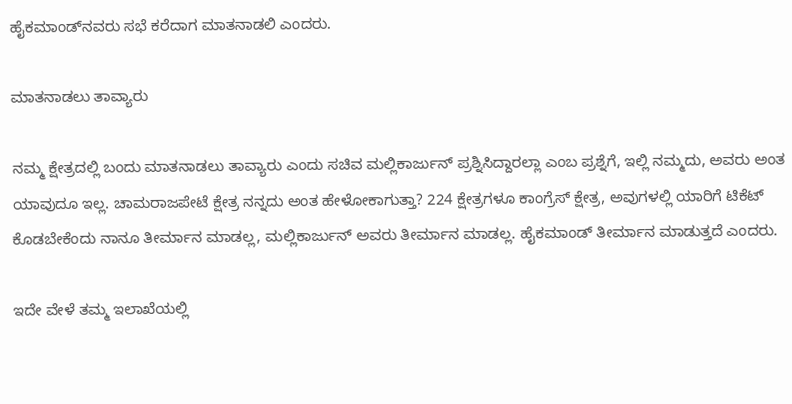ಹೈಕಮಾಂಡ್‌ನವರು ಸಭೆ ಕರೆದಾಗ ಮಾತನಾಡಲಿ ಎಂದರು.

ಮಾತನಾಡಲು ತಾವ್ಯಾರು

ನಮ್ಮ ಕ್ಷೇತ್ರದಲ್ಲಿ ಬಂದು ಮಾತನಾಡಲು ತಾವ್ಯಾರು ಎಂದು ಸಚಿವ ಮಲ್ಲಿಕಾರ್ಜುನ್‌ ಪ್ರಶ್ನಿಸಿದ್ದಾರಲ್ಲಾ ಎಂಬ ಪ್ರಶ್ನೆಗೆ, ಇಲ್ಲಿ ನಮ್ಮದು, ಅವರು ಅಂತ ಯಾವುದೂ ಇಲ್ಲ. ಚಾಮರಾಜಪೇಟೆ ಕ್ಷೇತ್ರ ನನ್ನದು ಅಂತ ಹೇಳೋಕಾಗುತ್ತಾ? 224 ಕ್ಷೇತ್ರಗಳೂ ಕಾಂಗ್ರೆಸ್‌ ಕ್ಷೇತ್ರ, ಅವುಗಳಲ್ಲಿ ಯಾರಿಗೆ ಟಿಕೆಟ್‌ ಕೊಡಬೇಕೆಂದು ನಾನೂ ತೀರ್ಮಾನ ಮಾಡಲ್ಲ, ಮಲ್ಲಿಕಾರ್ಜುನ್‌ ಅವರು ತೀರ್ಮಾನ ಮಾಡಲ್ಲ. ಹೈಕಮಾಂಡ್‌ ತೀರ್ಮಾನ ಮಾಡುತ್ತದೆ ಎಂದರು.

ಇದೇ ವೇಳೆ ತಮ್ಮ ಇಲಾಖೆಯಲ್ಲಿ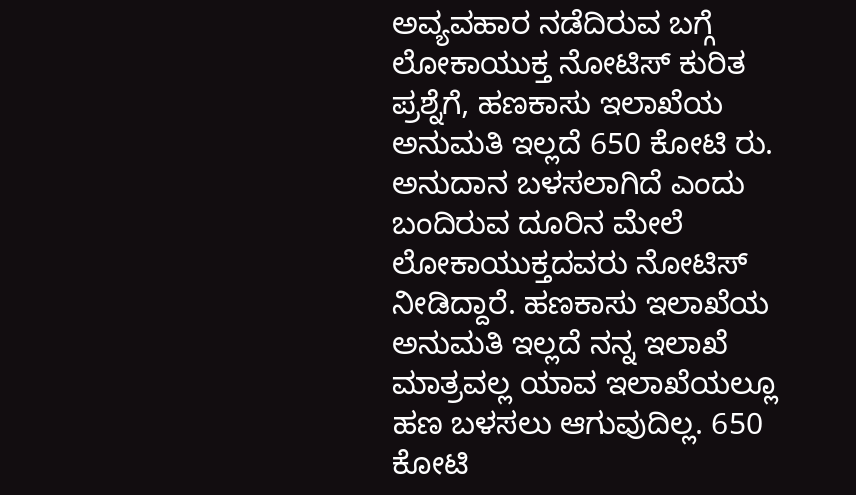ಅವ್ಯವಹಾರ ನಡೆದಿರುವ ಬಗ್ಗೆ ಲೋಕಾಯುಕ್ತ ನೋಟಿಸ್‌ ಕುರಿತ ಪ್ರಶ್ನೆಗೆ, ಹಣಕಾಸು ಇಲಾಖೆಯ ಅನುಮತಿ ಇಲ್ಲದೆ 650 ಕೋಟಿ ರು. ಅನುದಾನ ಬಳಸಲಾಗಿದೆ ಎಂದು ಬಂದಿರುವ ದೂರಿನ ಮೇಲೆ ಲೋಕಾಯುಕ್ತದವರು ನೋಟಿಸ್‌ ನೀಡಿದ್ದಾರೆ. ಹಣಕಾಸು ಇಲಾಖೆಯ ಅನುಮತಿ ಇಲ್ಲದೆ ನನ್ನ ಇಲಾಖೆ ಮಾತ್ರವಲ್ಲ ಯಾವ ಇಲಾಖೆಯಲ್ಲೂ ಹಣ ಬಳಸಲು ಆಗುವುದಿಲ್ಲ. 650 ಕೋಟಿ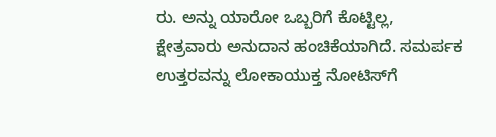ರು. ಅನ್ನು ಯಾರೋ ಒಬ್ಬರಿಗೆ ಕೊಟ್ಟಿಲ್ಲ, ಕ್ಷೇತ್ರವಾರು ಅನುದಾನ ಹಂಚಿಕೆಯಾಗಿದೆ. ಸಮರ್ಪಕ ಉತ್ತರವನ್ನು ಲೋಕಾಯುಕ್ತ ನೋಟಿಸ್‌ಗೆ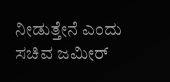ನೀಡುತ್ತೇನೆ ಎಂದು ಸಚಿವ ಜಮೀರ್‌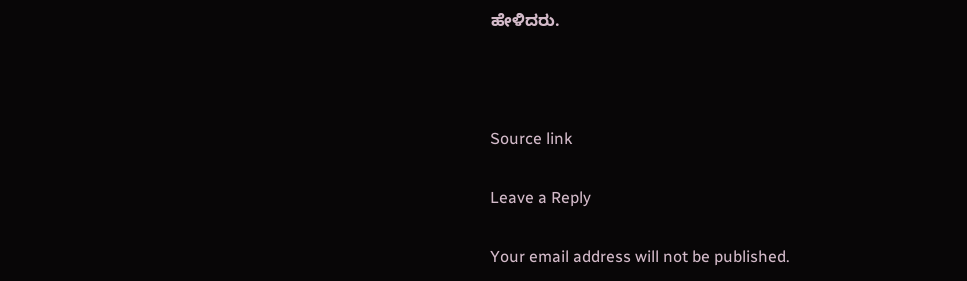ಹೇಳಿದರು.



Source link

Leave a Reply

Your email address will not be published.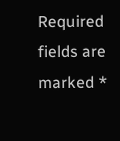Required fields are marked *